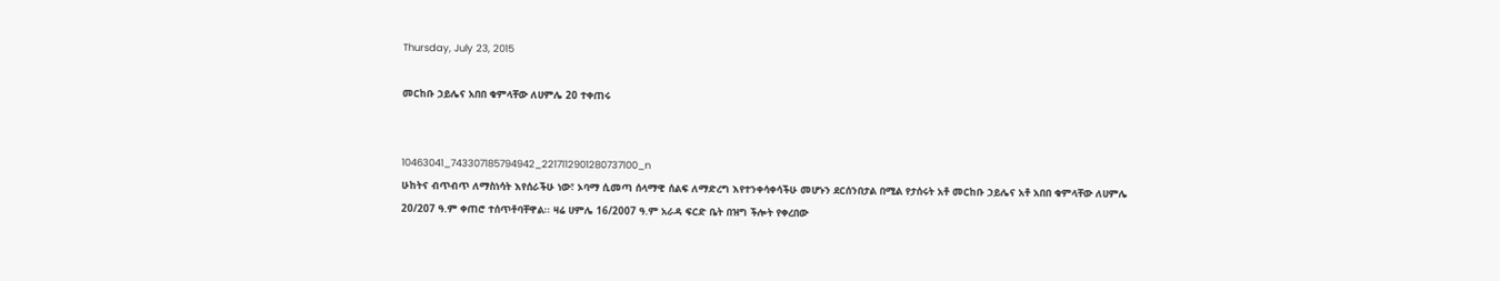Thursday, July 23, 2015

መርከቡ ኃይሌና አበበ ቁምላቸው ለሀምሌ 20 ተቀጠሩ


10463041_743307185794942_2217112901280737100_n
ሁከትና ብጥብጥ ለማስነሳት እየሰራችሁ ነው፣ ኦባማ ሲመጣ ሰላማዊ ሰልፍ ለማድረግ እየተንቀሳቀሳችሁ መሆኑን ደርሰንበታል በሚል የታሰሩት አቶ መርከቡ ኃይሌና አቶ አበበ ቁምላቸው ለሀምሌ 20/207 ዓ.ም ቀጠሮ ተሰጥቶባቸዋል፡፡ ዛሬ ሀምሌ 16/2007 ዓ.ም አራዳ ፍርድ ቤት በዝግ ችሎት የቀረበው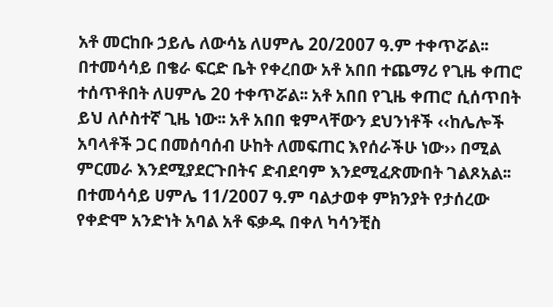አቶ መርከቡ ኃይሌ ለውሳኔ ለሀምሌ 20/2007 ዓ.ም ተቀጥሯል፡፡
በተመሳሳይ በቄራ ፍርድ ቤት የቀረበው አቶ አበበ ተጨማሪ የጊዜ ቀጠሮ ተሰጥቶበት ለሀምሌ 20 ተቀጥሯል፡፡ አቶ አበበ የጊዜ ቀጠሮ ሲሰጥበት ይህ ለሶስተኛ ጊዜ ነው፡፡ አቶ አበበ ቁምላቸውን ደህንነቶች ‹‹ከሌሎች አባላቶች ጋር በመሰባሰብ ሁከት ለመፍጠር እየሰራችሁ ነው›› በሚል ምርመራ እንደሚያደርጉበትና ድብደባም እንደሚፈጽሙበት ገልጾአል፡፡
በተመሳሳይ ሀምሌ 11/2007 ዓ.ም ባልታወቀ ምክንያት የታሰረው የቀድሞ አንድነት አባል አቶ ፍቃዱ በቀለ ካሳንቺስ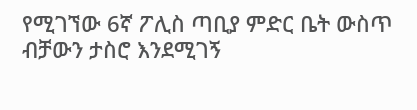የሚገኘው 6ኛ ፖሊስ ጣቢያ ምድር ቤት ውስጥ ብቻውን ታስሮ እንደሚገኝ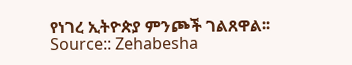የነገረ ኢትዮጵያ ምንጮች ገልጸዋል፡፡
Source:: Zehabesha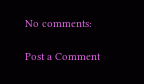No comments:

Post a Comment